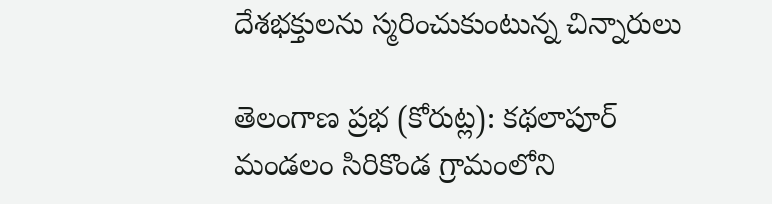దేశభక్తులను స్మరించుకుంటున్న చిన్నారులు

తెలంగాణ ప్రభ (కోరుట్ల): కథలాపూర్ మండలం సిరికొండ గ్రామంలోని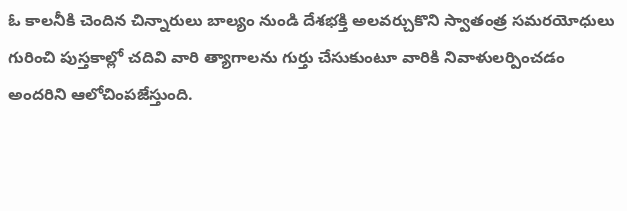ఓ కాలనీకి చెందిన చిన్నారులు బాల్యం నుండి దేశభక్తి అలవర్చుకొని స్వాతంత్ర సమరయోధులు గురించి పుస్తకాల్లో చదివి వారి త్యాగాలను గుర్తు చేసుకుంటూ వారికి నివాళులర్పించడం అందరిని ఆలోచింపజేస్తుంది.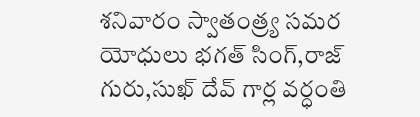శనివారం స్వాతంత్ర్య సమర యోధులు భగత్ సింగ్,రాజ్ గురు,సుఖ్ దేవ్ గార్ల వర్ధంతి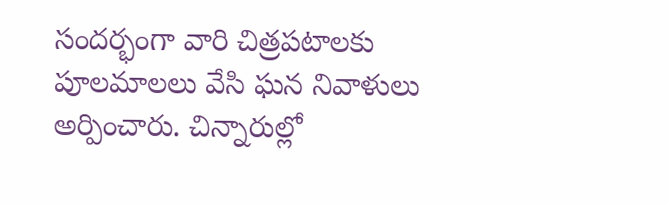సందర్భంగా వారి చిత్రపటాలకు పూలమాలలు వేసి ఘన నివాళులు అర్పించారు. చిన్నారుల్లో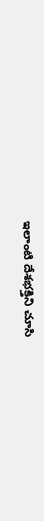ఇలాంటి దేశభక్తిని చూసి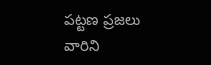పట్టణ ప్రజలు వారిని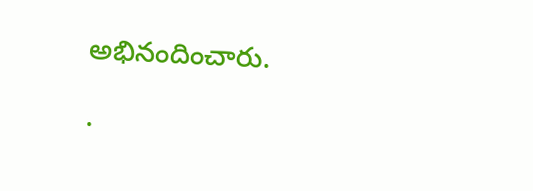అభినందించారు.

.